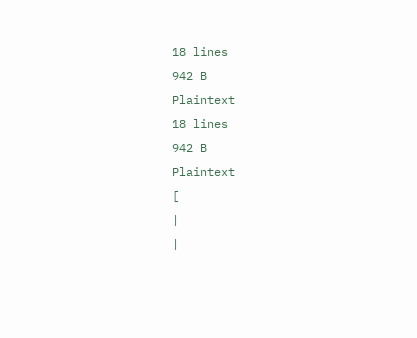18 lines
942 B
Plaintext
18 lines
942 B
Plaintext
[
|
|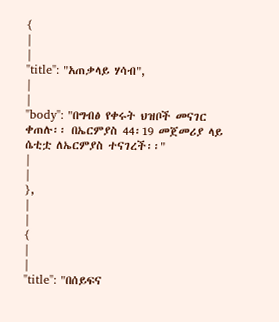{
|
|
"title": "አጠቃላይ ሃሳብ",
|
|
"body": "በግብፅ የቀሩት ህዝቦች መናገር ቀጠሉ፡፡ በኤርምያስ 44፡19 መጀመሪያ ላይ ሴቲቷ ለኤርምያስ ተናገረች፡፡"
|
|
},
|
|
{
|
|
"title": "በሰይፍና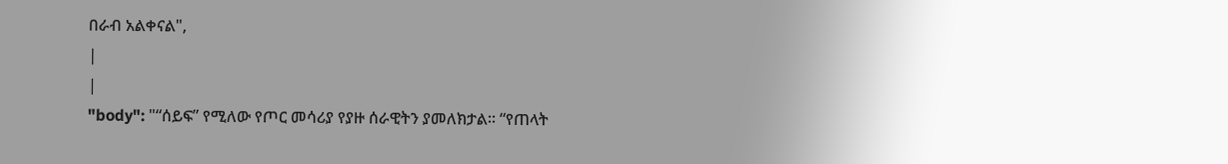በራብ አልቀናል",
|
|
"body": "“ሰይፍ” የሚለው የጦር መሳሪያ የያዙ ሰራዊትን ያመለክታል፡፡ “የጠላት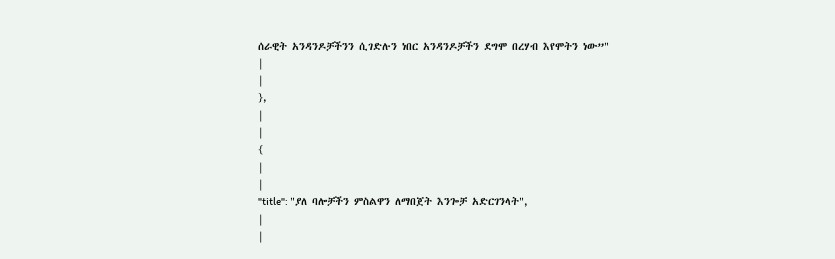ሰራዊት አንዳንዶቻችንን ሲገድሉን ነበር አንዳንዶቻችን ደግሞ በረሃብ እየሞትን ነው”"
|
|
},
|
|
{
|
|
"title": "ያለ ባሎቻችን ምስልዋን ለማበጀት እንጐቻ አድርገንላት",
|
|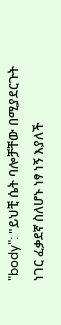"body": "ይህቺ ሴት ባሎቻቸው በሚያደርጉት ነገር ፈቃደኛ ስለሆኑ ነፃ ነኝ እያለች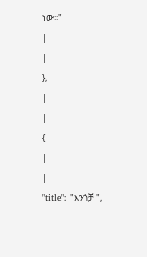ነው፡፡"
|
|
},
|
|
{
|
|
"title": "እንጎቻ ",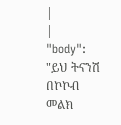|
|
"body": "ይህ ትናንሽ በኮኮብ መልክ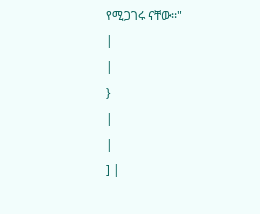የሚጋገሩ ናቸው፡፡"
|
|
}
|
|
] |